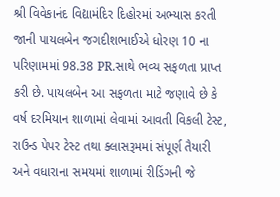શ્રી વિવેકાનંદ વિદ્યામંદિર દિહોરમાં અભ્યાસ કરતી જાની પાયલબેન જગદીશભાઈએ ધોરણ 10 ના પરિણામમાં 98.38 PR.સાથે ભવ્ય સફળતા પ્રાપ્ત કરી છે. પાયલબેન આ સફળતા માટે જણાવે છે કે વર્ષ દરમિયાન શાળામાં લેવામાં આવતી વિકલી ટેસ્ટ, રાઉન્ડ પેપર ટેસ્ટ તથા ક્લાસરૂમમાં સંપૂર્ણ તૈયારી અને વધારાના સમયમાં શાળામાં રીડિંગની જે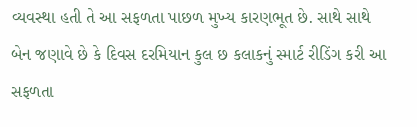વ્યવસ્થા હતી તે આ સફળતા પાછળ મુખ્ય કારણભૂત છે. સાથે સાથે બેન જણાવે છે કે દિવસ દરમિયાન કુલ છ કલાકનું સ્માર્ટ રીડિંગ કરી આ સફળતા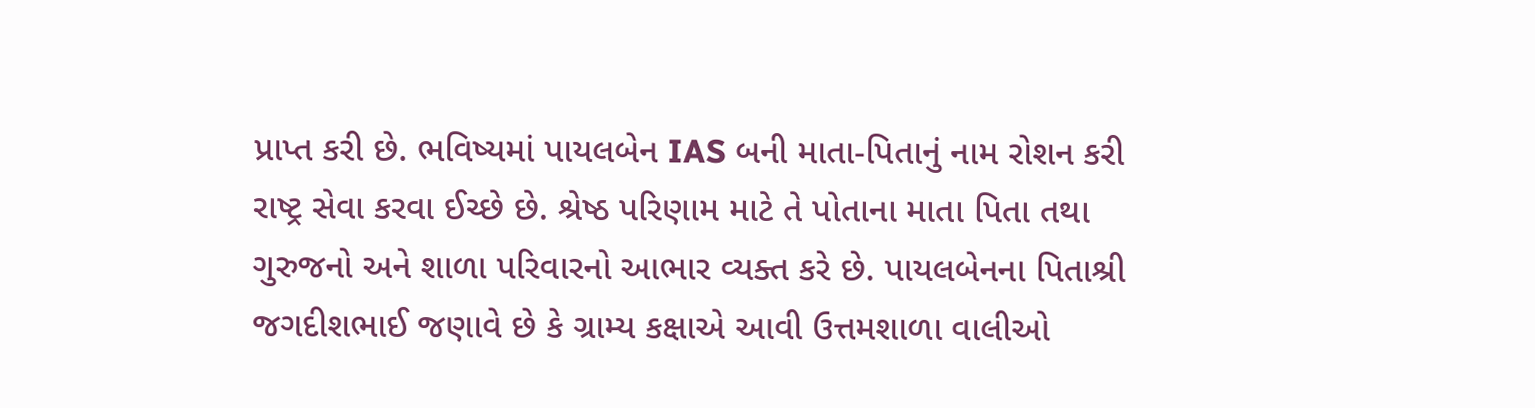પ્રાપ્ત કરી છે. ભવિષ્યમાં પાયલબેન IAS બની માતા-પિતાનું નામ રોશન કરી રાષ્ટ્ર સેવા કરવા ઈચ્છે છે. શ્રેષ્ઠ પરિણામ માટે તે પોતાના માતા પિતા તથા ગુરુજનો અને શાળા પરિવારનો આભાર વ્યક્ત કરે છે. પાયલબેનના પિતાશ્રી જગદીશભાઈ જણાવે છે કે ગ્રામ્ય કક્ષાએ આવી ઉત્તમશાળા વાલીઓ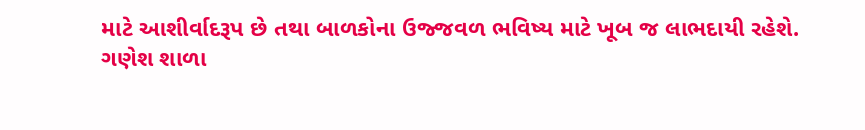માટે આશીર્વાદરૂપ છે તથા બાળકોના ઉજ્જવળ ભવિષ્ય માટે ખૂબ જ લાભદાયી રહેશે.
ગણેશ શાળા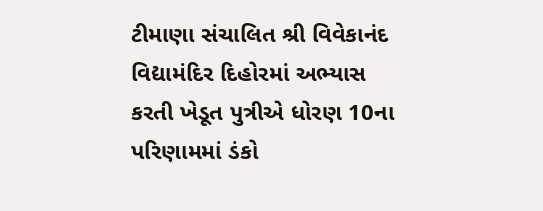ટીમાણા સંચાલિત શ્રી વિવેકાનંદ વિદ્યામંદિર દિહોરમાં અભ્યાસ કરતી ખેડૂત પુત્રીએ ધોરણ 10ના પરિણામમાં ડંકો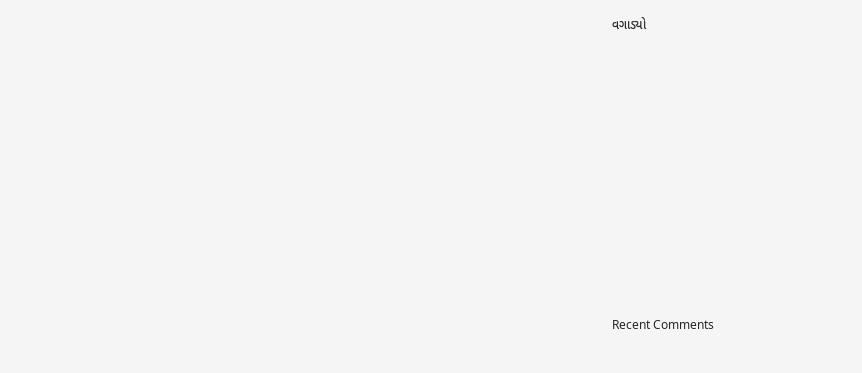વગાડ્યો














Recent Comments